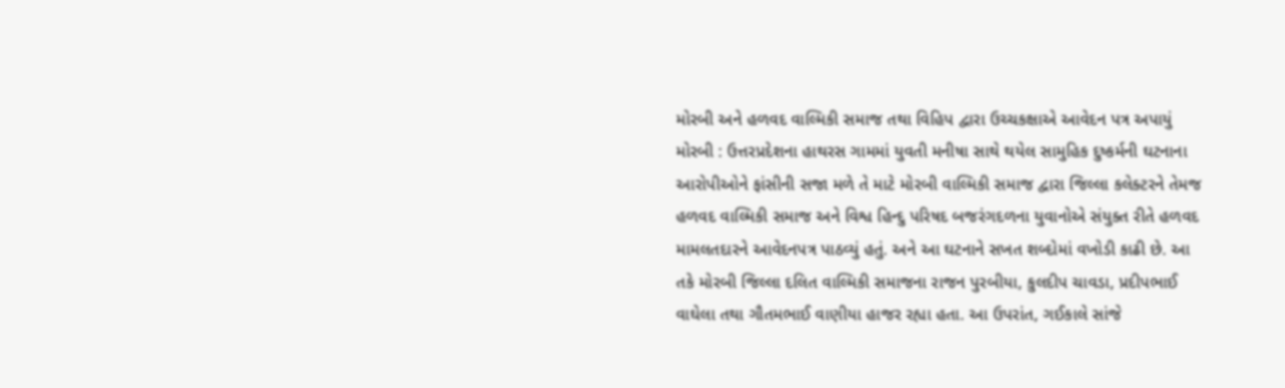મોરબી અને હળવદ વાલ્મિકી સમાજ તથા વિહિપ દ્વારા ઉચ્ચકક્ષાએ આવેદન પત્ર અપાયું મોરબી : ઉત્તરપ્રદેશના હાથરસ ગામમાં યુવતી મનીષા સાથે થયેલ સામુહિક દુષ્કર્મની ઘટનાના આરોપીઓને ફાંસીની સજા મળે તે માટે મોરબી વાલ્મિકી સમાજ દ્વારા જિલ્લા કલેક્ટરને તેમજ હળવદ વાલ્મિકી સમાજ અને વિશ્વ હિન્દુ પરિષદ બજરંગદળના યુવાનોએ સંયુક્ત રીતે હળવદ મામલતદારને આવેદનપત્ર પાઠવ્યું હતું. અને આ ઘટનાને સખત શબ્દોમાં વખોડી કાઢી છે. આ તકે મોરબી જિલ્લા દલિત વાલ્મિકી સમાજના રાજન પુરબીયા, કુલદીપ ચાવડા, પ્રદીપભાઈ વાઘેલા તથા ગૌતમભાઈ વાણીયા હાજર રહ્યા હતા. આ ઉપરાંત, ગઈકાલે સાંજે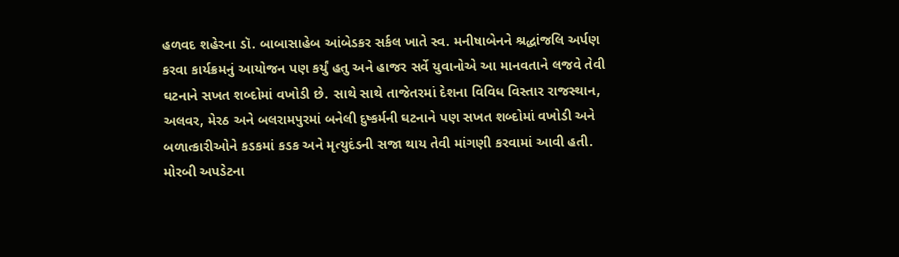હળવદ શહેરના ડૉ. બાબાસાહેબ આંબેડકર સર્કલ ખાતે સ્વ. મનીષાબેનને શ્રદ્ધાંજલિ અર્પણ કરવા કાર્યક્રમનું આયોજન પણ કર્યું હતુ અને હાજર સર્વે યુવાનોએ આ માનવતાને લજવે તેવી ઘટનાને સખત શબ્દોમાં વખોડી છે. સાથે સાથે તાજેતરમાં દેશના વિવિધ વિસ્તાર રાજસ્થાન, અલવર, મેરઠ અને બલરામપુરમાં બનેલી દુષ્કર્મની ઘટનાને પણ સખત શબ્દોમાં વખોડી અને બળાત્કારીઓને કડકમાં કડક અને મૃત્યુદંડની સજા થાય તેવી માંગણી કરવામાં આવી હતી. મોરબી અપડેટના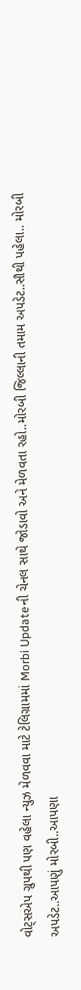વોટ્સએપ ગ્રુપથી પણ વહેલા ન્યુઝ મેળવવા માટે ટેલિગ્રામમાં Morbi Updateની ચેનલ સાથે જોડાવો અને મેળવતા રહો..મોરબી જિલ્લાની તમામ અપડેટ..સૌથી પહેલા.. મોરબી અપડેટ..આપણું મોરબી..આપણા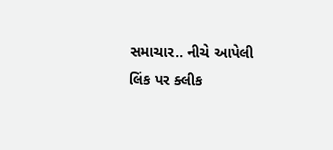સમાચાર.. નીચે આપેલી લિંક પર ક્લીક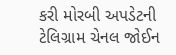કરી મોરબી અપડેટની ટેલિગ્રામ ચેનલ જોઈન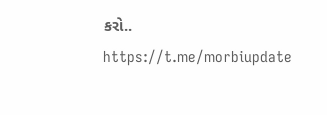કરો.. https://t.me/morbiupdate